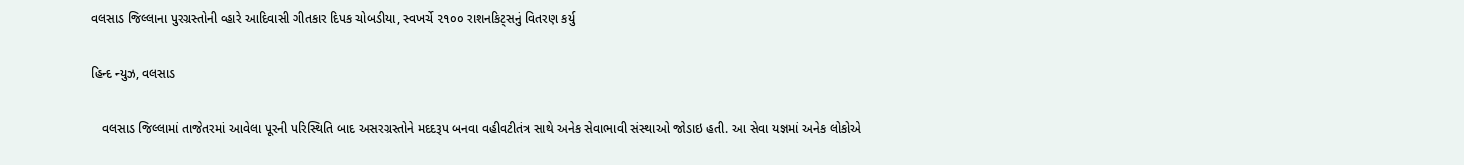વલસાડ જિલ્લાના પુરગ્રસ્તોની વ્હારે આદિવાસી ગીતકાર દિપક ચોબડીયા, સ્વખર્ચે ૨૧૦૦ રાશનકિટ્સનું વિતરણ કર્યુ

હિન્દ ન્યુઝ, વલસાડ

   વલસાડ જિલ્લામાં તાજેતરમાં આવેલા પૂરની પરિસ્થિતિ બાદ અસરગ્રસ્તોને મદદરૂપ બનવા વહીવટીતંત્ર સાથે અનેક સેવાભાવી સંસ્થાઓ જોડાઇ હતી. આ સેવા યજ્ઞમાં અનેક લોકોએ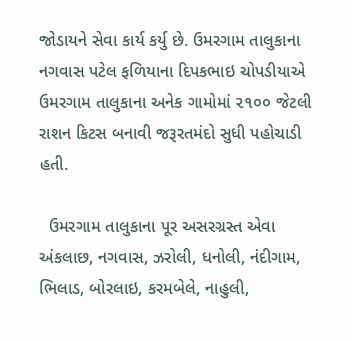જોડાયને સેવા કાર્ય કર્યુ છે. ઉમરગામ તાલુકાના નગવાસ પટેલ ફળિયાના દિપકભાઇ ચોપડીયાએ ઉમરગામ તાલુકાના અનેક ગામોમાં ૨૧૦૦ જેટલી રાશન કિટસ બનાવી જરૂરતમંદો સુધી પહોચાડી હતી.

  ઉમરગામ તાલુકાના પૂર અસરગ્રસ્ત એવા અંકલાછ, નગવાસ, ઝરોલી, ધનોલી, નંદીગામ, ભિલાડ, બોરલાઇ, કરમબેલે, નાહુલી,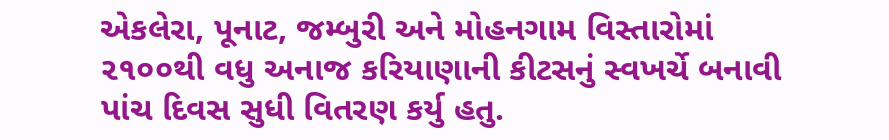એકલેરા, પૂનાટ, જમ્બુરી અને મોહનગામ વિસ્તારોમાં ૨૧૦૦થી વધુ અનાજ કરિયાણાની કીટસનું સ્વખર્ચે બનાવી પાંચ દિવસ સુધી વિતરણ કર્યુ હતુ.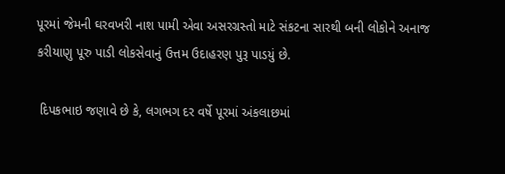પૂરમાં જેમની ઘરવખરી નાશ પામી એવા અસરગ્રસ્તો માટે સંકટના સારથી બની લોકોને અનાજ કરીયાણુ પૂરુ પાડી લોકસેવાનું ઉત્તમ ઉદાહરણ પુરૂ પાડયું છે.

 દિપકભાઇ જણાવે છે કે, લગભગ દર વર્ષે પૂરમાં અંકલાછમાં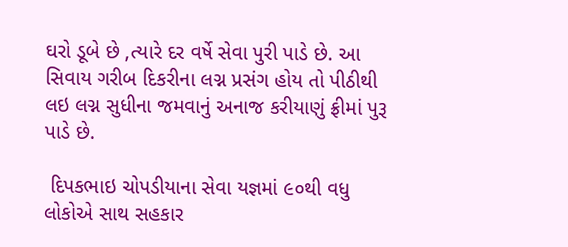ઘરો ડૂબે છે ,ત્યારે દર વર્ષે સેવા પુરી પાડે છે. આ સિવાય ગરીબ દિકરીના લગ્ન પ્રસંગ હોય તો પીઠીથી લઇ લગ્ન સુધીના જમવાનું અનાજ કરીયાણું ફ્રીમાં પુરૂ પાડે છે.

 દિપકભાઇ ચોપડીયાના સેવા યજ્ઞમાં ૯૦થી વધુ લોકોએ સાથ સહકાર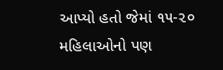આપ્યો હતો જેમાં ૧૫-૨૦ મહિલાઓનો પણ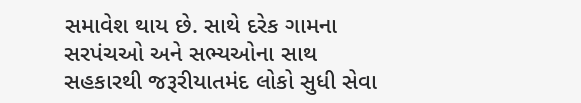સમાવેશ થાય છે. સાથે દરેક ગામના સરપંચઓ અને સભ્યઓના સાથ સહકારથી જરૂરીયાતમંદ લોકો સુધી સેવા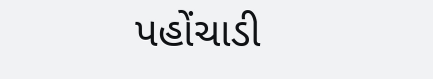પહોંચાડી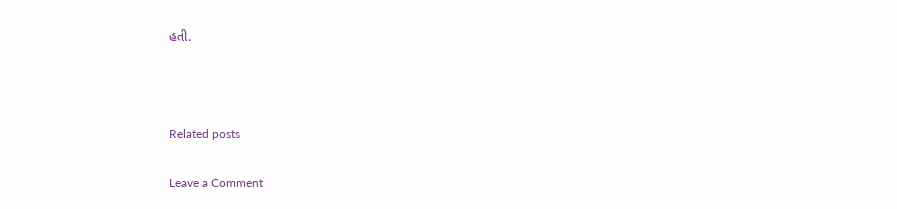હતી.



Related posts

Leave a Comment